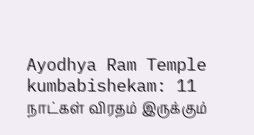Ayodhya Ram Temple kumbabishekam: 11 நாட்கள் விரதம் இருக்கும்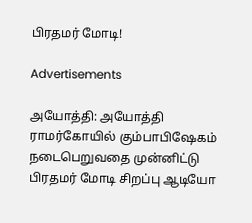பிரதமர் மோடி!

Advertisements

அயோத்தி: அயோத்தி ராமர்கோயில் கும்பாபிஷேகம் நடைபெறுவதை முன்னிட்டு பிரதமர் மோடி சிறப்பு ஆடியோ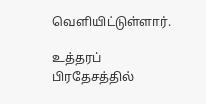வெளியிட்டுள்ளார்.

உத்தரப் பிரதேசத்தில்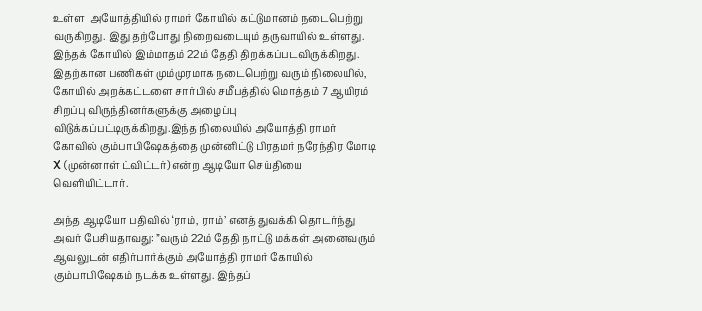உள்ள  அயோத்தியில் ராமர் கோயில் கட்டுமானம் நடைபெற்று வருகிறது. இது தற்போது நிறைவடையும் தருவாயில் உள்ளது. இந்தக் கோயில் இம்மாதம் 22ம் தேதி திறக்கப்படவிருக்கிறது. இதற்கான பணிகள் மும்முரமாக நடைபெற்று வரும் நிலையில், கோயில் அறக்கட்டளை சார்பில் சமீபத்தில் மொத்தம் 7 ஆயிரம் சிறப்பு விருந்தினர்களுக்கு அழைப்பு விடுக்கப்பட்டிருக்கிறது.இந்த நிலையில் அயோத்தி ராமர் கோவில் கும்பாபிஷேகத்தை முன்னிட்டு பிரதமர் நரேந்திர மோடி X (முன்னாள் ட்விட்டர்) என்ற ஆடியோ செய்தியை வெளியிட்டார்.

அந்த ஆடியோ பதிவில் ‘ராம், ராம்’ எனத் துவக்கி தொடர்ந்து அவர் பேசியதாவது: ”வரும் 22ம் தேதி நாட்டு மக்கள் அனைவரும் ஆவலுடன் எதிர்பார்க்கும் அயோத்தி ராமர் கோயில் கும்பாபிஷேகம் நடக்க உள்ளது. இந்தப்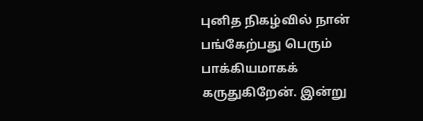புனித நிகழ்வில் நான் பங்கேற்பது பெரும் பாக்கியமாகக் கருதுகிறேன். இன்று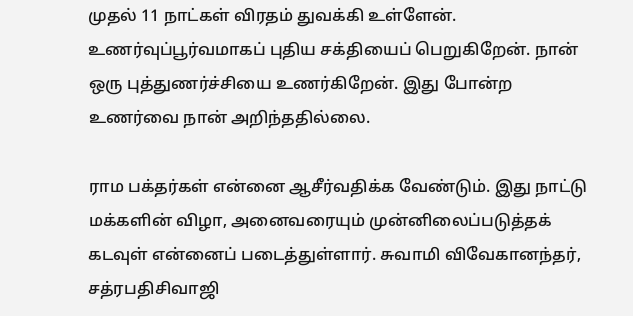முதல் 11 நாட்கள் விரதம் துவக்கி உள்ளேன். உணர்வுப்பூர்வமாகப் புதிய சக்தியைப் பெறுகிறேன். நான் ஒரு புத்துணர்ச்சியை உணர்கிறேன். இது போன்ற உணர்வை நான் அறிந்ததில்லை.

ராம பக்தர்கள் என்னை ஆசீர்வதிக்க வேண்டும். இது நாட்டு மக்களின் விழா, அனைவரையும் முன்னிலைப்படுத்தக் கடவுள் என்னைப் படைத்துள்ளார். சுவாமி விவேகானந்தர், சத்ரபதிசிவாஜி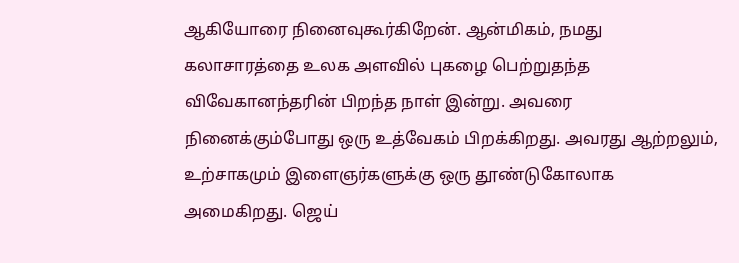ஆகியோரை நினைவுகூர்கிறேன். ஆன்மிகம், நமது கலாசாரத்தை உலக அளவில் புகழை பெற்றுதந்த விவேகானந்தரின் பிறந்த நாள் இன்று. அவரை நினைக்கும்போது ஒரு உத்வேகம் பிறக்கிறது. அவரது ஆற்றலும், உற்சாகமும் இளைஞர்களுக்கு ஒரு தூண்டுகோலாக அமைகிறது. ஜெய்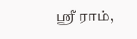ஸ்ரீ ராம்,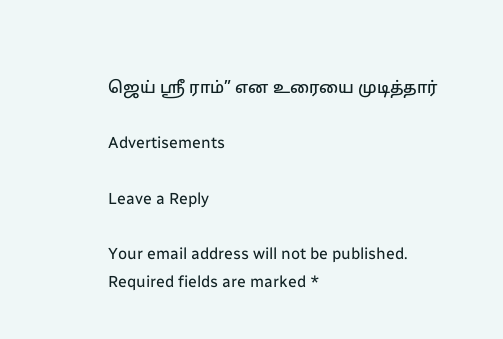ஜெய் ஸ்ரீ ராம்” என உரையை முடித்தார்

Advertisements

Leave a Reply

Your email address will not be published. Required fields are marked *